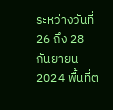ระหว่างวันที่ 26 ถึง 28 กันยายน 2024 พื้นที่ต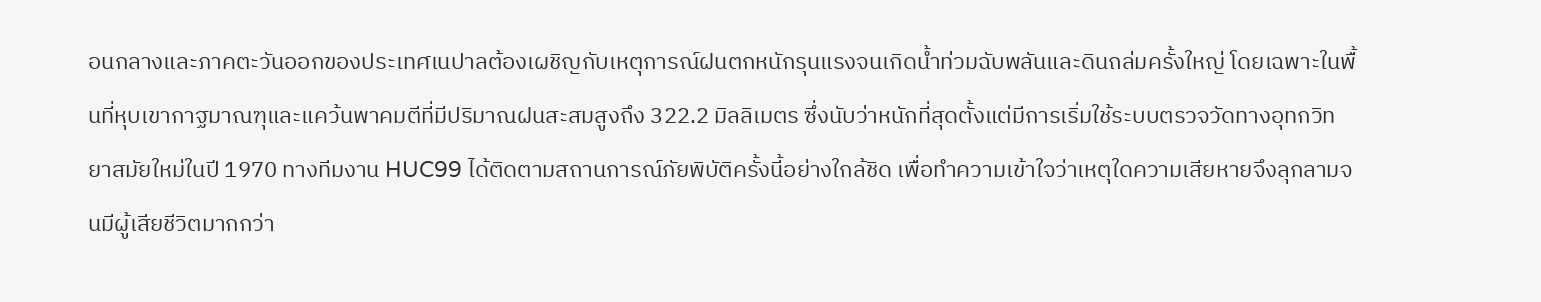อนกลางและภาคตะวันออกของประเทศเนปาลต้องเผชิญกับเหตุการณ์ฝนตกหนักรุนแรงจนเกิดน้ำท่วมฉับพลันและดินถล่มครั้งใหญ่ โดยเฉพาะในพื้นที่หุบเขากาฐมาณฑุและแคว้นพาคมตีที่มีปริมาณฝนสะสมสูงถึง 322.2 มิลลิเมตร ซึ่งนับว่าหนักที่สุดตั้งแต่มีการเริ่มใช้ระบบตรวจวัดทางอุทกวิทยาสมัยใหม่ในปี 1970 ทางทีมงาน HUC99 ได้ติดตามสถานการณ์ภัยพิบัติครั้งนี้อย่างใกล้ชิด เพื่อทำความเข้าใจว่าเหตุใดความเสียหายจึงลุกลามจนมีผู้เสียชีวิตมากกว่า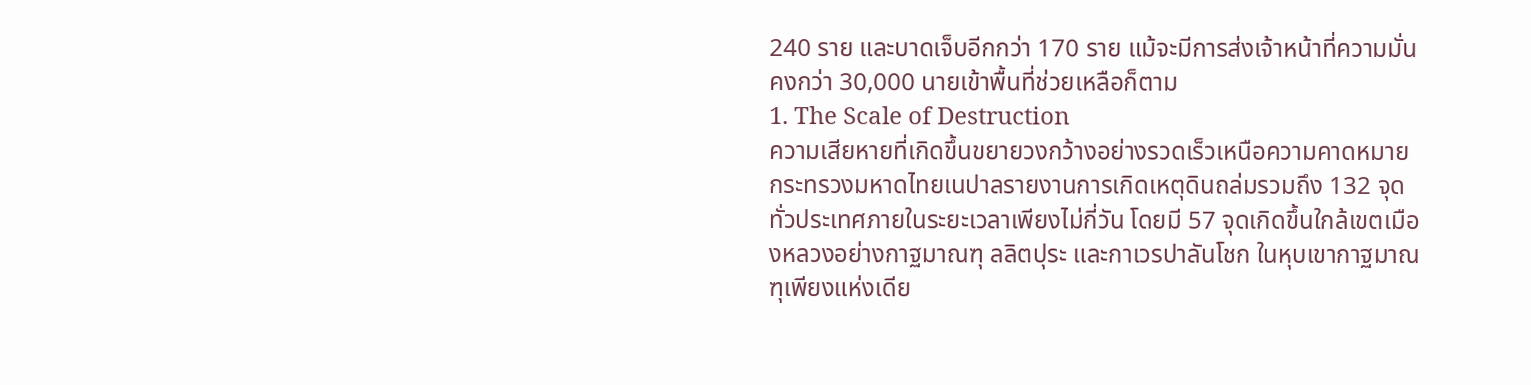240 ราย และบาดเจ็บอีกกว่า 170 ราย แม้จะมีการส่งเจ้าหน้าที่ความมั่นคงกว่า 30,000 นายเข้าพื้นที่ช่วยเหลือก็ตาม
1. The Scale of Destruction
ความเสียหายที่เกิดขึ้นขยายวงกว้างอย่างรวดเร็วเหนือความคาดหมาย กระทรวงมหาดไทยเนปาลรายงานการเกิดเหตุดินถล่มรวมถึง 132 จุดทั่วประเทศภายในระยะเวลาเพียงไม่กี่วัน โดยมี 57 จุดเกิดขึ้นใกล้เขตเมืองหลวงอย่างกาฐมาณฑุ ลลิตปุระ และกาเวรปาลันโชก ในหุบเขากาฐมาณฑุเพียงแห่งเดีย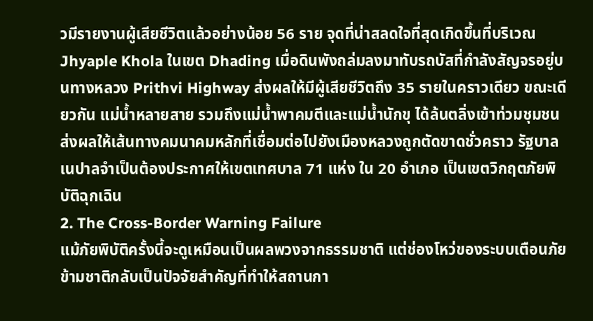วมีรายงานผู้เสียชีวิตแล้วอย่างน้อย 56 ราย จุดที่น่าสลดใจที่สุดเกิดขึ้นที่บริเวณ Jhyaple Khola ในเขต Dhading เมื่อดินพังถล่มลงมาทับรถบัสที่กำลังสัญจรอยู่บนทางหลวง Prithvi Highway ส่งผลให้มีผู้เสียชีวิตถึง 35 รายในคราวเดียว ขณะเดียวกัน แม่น้ำหลายสาย รวมถึงแม่น้ำพาคมตีและแม่น้ำนักขุ ได้ล้นตลิ่งเข้าท่วมชุมชน ส่งผลให้เส้นทางคมนาคมหลักที่เชื่อมต่อไปยังเมืองหลวงถูกตัดขาดชั่วคราว รัฐบาลเนปาลจำเป็นต้องประกาศให้เขตเทศบาล 71 แห่ง ใน 20 อำเภอ เป็นเขตวิกฤตภัยพิบัติฉุกเฉิน
2. The Cross-Border Warning Failure
แม้ภัยพิบัติครั้งนี้จะดูเหมือนเป็นผลพวงจากธรรมชาติ แต่ช่องโหว่ของระบบเตือนภัยข้ามชาติกลับเป็นปัจจัยสำคัญที่ทำให้สถานกา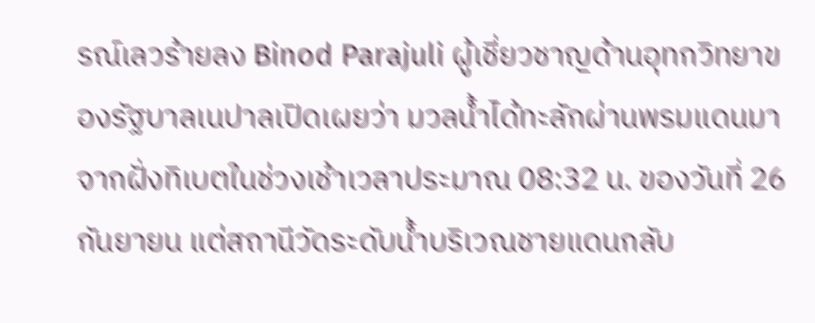รณ์เลวร้ายลง Binod Parajuli ผู้เชี่ยวชาญด้านอุทกวิทยาของรัฐบาลเนปาลเปิดเผยว่า มวลน้ำได้ทะลักผ่านพรมแดนมาจากฝั่งทิเบตในช่วงเช้าเวลาประมาณ 08:32 น. ของวันที่ 26 กันยายน แต่สถานีวัดระดับน้ำบริเวณชายแดนกลับ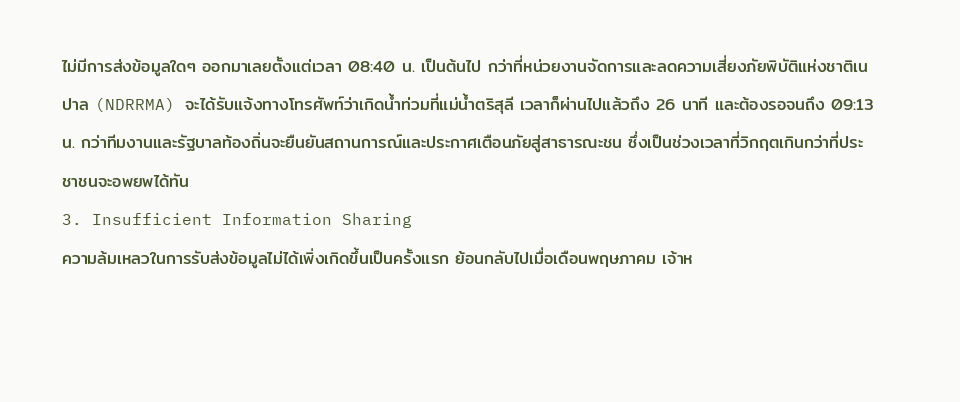ไม่มีการส่งข้อมูลใดๆ ออกมาเลยตั้งแต่เวลา 08:40 น. เป็นต้นไป กว่าที่หน่วยงานจัดการและลดความเสี่ยงภัยพิบัติแห่งชาติเนปาล (NDRRMA) จะได้รับแจ้งทางโทรศัพท์ว่าเกิดน้ำท่วมที่แม่น้ำตริสุลี เวลาก็ผ่านไปแล้วถึง 26 นาที และต้องรอจนถึง 09:13 น. กว่าทีมงานและรัฐบาลท้องถิ่นจะยืนยันสถานการณ์และประกาศเตือนภัยสู่สาธารณะชน ซึ่งเป็นช่วงเวลาที่วิกฤตเกินกว่าที่ประชาชนจะอพยพได้ทัน
3. Insufficient Information Sharing
ความล้มเหลวในการรับส่งข้อมูลไม่ได้เพิ่งเกิดขึ้นเป็นครั้งแรก ย้อนกลับไปเมื่อเดือนพฤษภาคม เจ้าห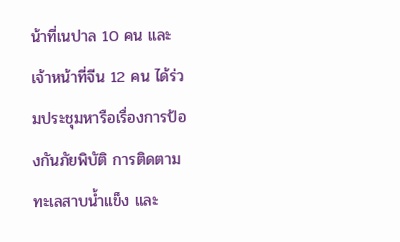น้าที่เนปาล 10 คน และเจ้าหน้าที่จีน 12 คน ได้ร่วมประชุมหารือเรื่องการป้องกันภัยพิบัติ การติดตามทะเลสาบน้ำแข็ง และ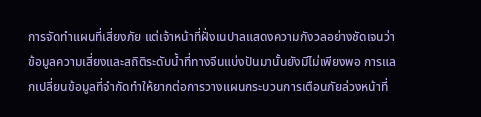การจัดทำแผนที่เสี่ยงภัย แต่เจ้าหน้าที่ฝั่งเนปาลแสดงความกังวลอย่างชัดเจนว่า ข้อมูลความเสี่ยงและสถิติระดับน้ำที่ทางจีนแบ่งปันมานั้นยังมีไม่เพียงพอ การแลกเปลี่ยนข้อมูลที่จำกัดทำให้ยากต่อการวางแผนกระบวนการเตือนภัยล่วงหน้าที่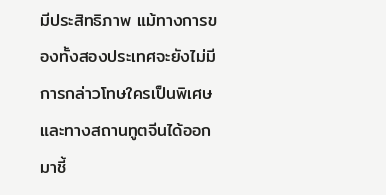มีประสิทธิภาพ แม้ทางการของทั้งสองประเทศจะยังไม่มีการกล่าวโทษใครเป็นพิเศษ และทางสถานทูตจีนได้ออกมาชี้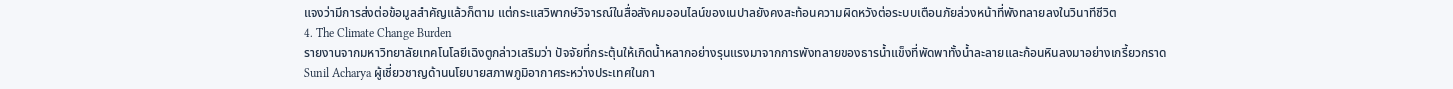แจงว่ามีการส่งต่อข้อมูลสำคัญแล้วก็ตาม แต่กระแสวิพากษ์วิจารณ์ในสื่อสังคมออนไลน์ของเนปาลยังคงสะท้อนความผิดหวังต่อระบบเตือนภัยล่วงหน้าที่พังทลายลงในวินาทีชีวิต
4. The Climate Change Burden
รายงานจากมหาวิทยาลัยเทคโนโลยีเฉิงตูกล่าวเสริมว่า ปัจจัยที่กระตุ้นให้เกิดน้ำหลากอย่างรุนแรงมาจากการพังทลายของธารน้ำแข็งที่พัดพาทั้งน้ำละลายและก้อนหินลงมาอย่างเกรี้ยวกราด Sunil Acharya ผู้เชี่ยวชาญด้านนโยบายสภาพภูมิอากาศระหว่างประเทศในกา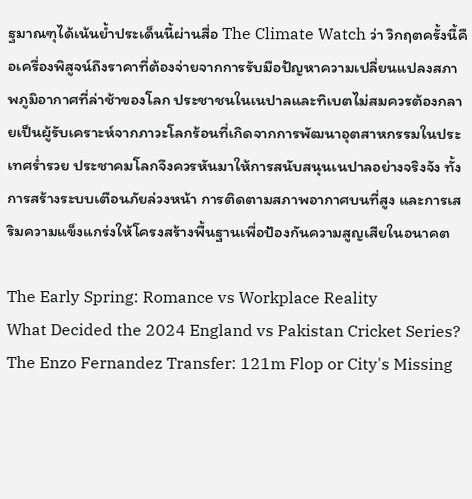ฐมาณฑุได้เน้นย้ำประเด็นนี้ผ่านสื่อ The Climate Watch ว่า วิกฤตครั้งนี้คือเครื่องพิสูจน์ถึงราคาที่ต้องจ่ายจากการรับมือปัญหาความเปลี่ยนแปลงสภาพภูมิอากาศที่ล่าช้าของโลก ประชาชนในเนปาลและทิเบตไม่สมควรต้องกลายเป็นผู้รับเคราะห์จากภาวะโลกร้อนที่เกิดจากการพัฒนาอุตสาหกรรมในประเทศร่ำรวย ประชาคมโลกจึงควรหันมาให้การสนับสนุนเนปาลอย่างจริงจัง ทั้งการสร้างระบบเตือนภัยล่วงหน้า การติดตามสภาพอากาศบนที่สูง และการเสริมความแข็งแกร่งให้โครงสร้างพื้นฐานเพื่อป้องกันความสูญเสียในอนาคต

The Early Spring: Romance vs Workplace Reality
What Decided the 2024 England vs Pakistan Cricket Series?
The Enzo Fernandez Transfer: 121m Flop or City's Missing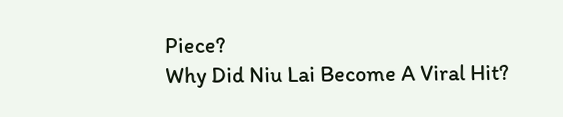Piece?
Why Did Niu Lai Become A Viral Hit?